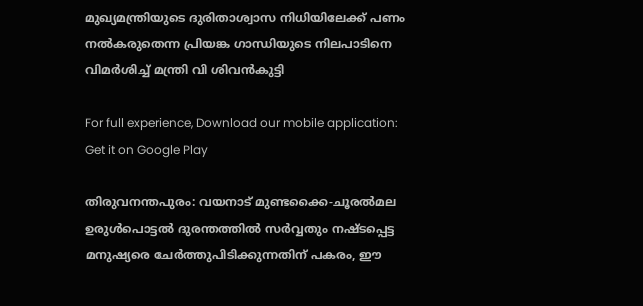മുഖ്യമന്ത്രിയുടെ ദുരിതാശ്വാസ നിധിയിലേക്ക് പണം നൽകരുതെന്ന പ്രിയങ്ക ഗാന്ധിയുടെ നിലപാടിനെ വിമർശിച്ച് മന്ത്രി വി ശിവൻകുട്ടി

For full experience, Download our mobile application:
Get it on Google Play

തിരുവനന്തപുരം: വയനാട് മുണ്ടക്കൈ-ചൂരൽമല ഉരുൾപൊട്ടൽ ദുരന്തത്തിൽ സർവ്വതും നഷ്ടപ്പെട്ട മനുഷ്യരെ ചേർത്തുപിടിക്കുന്നതിന് പകരം, ഈ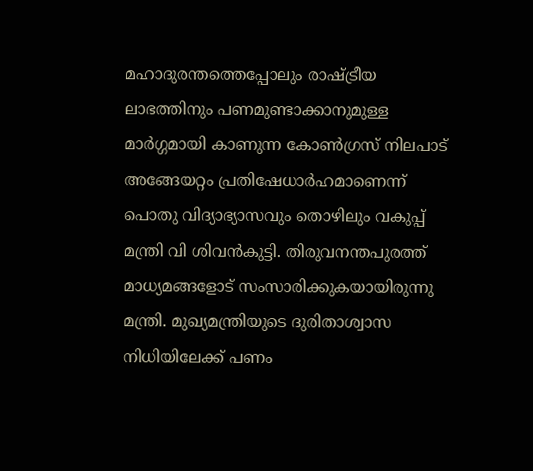മഹാദുരന്തത്തെപ്പോലും രാഷ്ട്രീയ ലാഭത്തിനും പണമുണ്ടാക്കാനുമുള്ള മാർഗ്ഗമായി കാണുന്ന കോൺഗ്രസ് നിലപാട് അങ്ങേയറ്റം പ്രതിഷേധാർഹമാണെന്ന് പൊതു വിദ്യാഭ്യാസവും തൊഴിലും വകുപ്പ് മന്ത്രി വി ശിവൻകുട്ടി. തിരുവനന്തപുരത്ത് മാധ്യമങ്ങളോട് സംസാരിക്കുകയായിരുന്നു മന്ത്രി. മുഖ്യമന്ത്രിയുടെ ദുരിതാശ്വാസ നിധിയിലേക്ക് പണം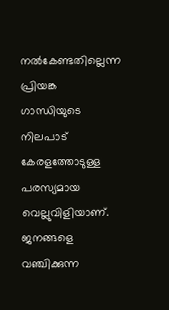നൽകേണ്ടതില്ലെന്ന പ്രിയങ്ക ഗാന്ധിയുടെ നിലപാട് കേരളത്തോടുള്ള പരസ്യമായ വെല്ലുവിളിയാണ്. ജനങ്ങളെ വഞ്ചിക്കുന്ന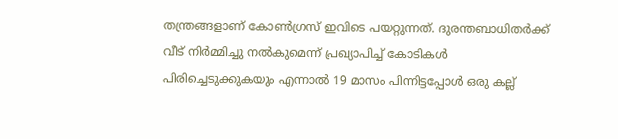തന്ത്രങ്ങളാണ് കോൺഗ്രസ് ഇവിടെ പയറ്റുന്നത്. ദുരന്തബാധിതർക്ക് വീട് നിർമ്മിച്ചു നൽകുമെന്ന് പ്രഖ്യാപിച്ച് കോടികൾ പിരിച്ചെടുക്കുകയും എന്നാൽ 19 മാസം പിന്നിട്ടപ്പോൾ ഒരു കല്ല്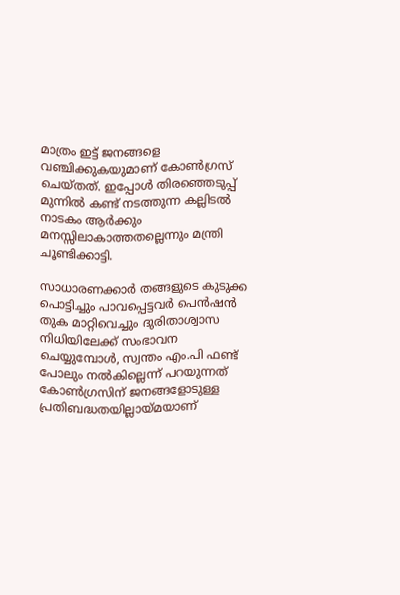മാത്രം ഇട്ട് ജനങ്ങളെ വഞ്ചിക്കുകയുമാണ് കോൺഗ്രസ് ചെയ്തത്. ഇപ്പോൾ തിരഞ്ഞെടുപ്പ് മുന്നിൽ കണ്ട് നടത്തുന്ന കല്ലിടൽ നാടകം ആർക്കും മനസ്സിലാകാത്തതല്ലെന്നും മന്ത്രി ചൂണ്ടിക്കാട്ടി.

സാധാരണക്കാർ തങ്ങളുടെ കുടുക്ക പൊട്ടിച്ചും പാവപ്പെട്ടവർ പെൻഷൻ തുക മാറ്റിവെച്ചും ദുരിതാശ്വാസ നിധിയിലേക്ക് സംഭാവന ചെയ്യുമ്പോൾ, സ്വന്തം എം.പി ഫണ്ട് പോലും നൽകില്ലെന്ന് പറയുന്നത് കോൺഗ്രസിന് ജനങ്ങളോടുള്ള പ്രതിബദ്ധതയില്ലായ്മയാണ്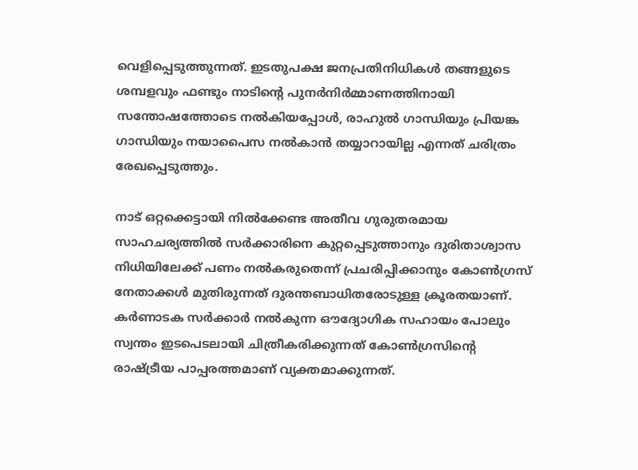വെളിപ്പെടുത്തുന്നത്. ഇടതുപക്ഷ ജനപ്രതിനിധികൾ തങ്ങളുടെ ശമ്പളവും ഫണ്ടും നാടിന്റെ പുനർനിർമ്മാണത്തിനായി സന്തോഷത്തോടെ നൽകിയപ്പോൾ, രാഹുൽ ഗാന്ധിയും പ്രിയങ്ക ഗാന്ധിയും നയാപൈസ നൽകാൻ തയ്യാറായില്ല എന്നത് ചരിത്രം രേഖപ്പെടുത്തും.

നാട് ഒറ്റക്കെട്ടായി നിൽക്കേണ്ട അതീവ ഗുരുതരമായ സാഹചര്യത്തിൽ സർക്കാരിനെ കുറ്റപ്പെടുത്താനും ദുരിതാശ്വാസ നിധിയിലേക്ക് പണം നൽകരുതെന്ന് പ്രചരിപ്പിക്കാനും കോൺഗ്രസ് നേതാക്കൾ മുതിരുന്നത് ദുരന്തബാധിതരോടുള്ള ക്രൂരതയാണ്. കർണാടക സർക്കാർ നൽകുന്ന ഔദ്യോഗിക സഹായം പോലും സ്വന്തം ഇടപെടലായി ചിത്രീകരിക്കുന്നത് കോൺഗ്രസിന്റെ രാഷ്ട്രീയ പാപ്പരത്തമാണ് വ്യക്തമാക്കുന്നത്.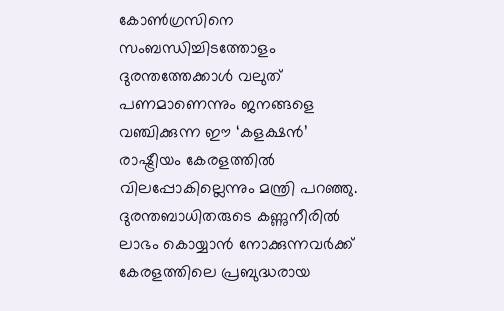കോൺഗ്രസിനെ സംബന്ധിച്ചിടത്തോളം ദുരന്തത്തേക്കാൾ വലുത് പണമാണെന്നും ജനങ്ങളെ വഞ്ചിക്കുന്ന ഈ ‘കളക്ഷൻ’ രാഷ്ട്രീയം കേരളത്തിൽ വിലപ്പോകില്ലെന്നും മന്ത്രി പറഞ്ഞു. ദുരന്തബാധിതരുടെ കണ്ണുനീരിൽ ലാഭം കൊയ്യാൻ നോക്കുന്നവർക്ക് കേരളത്തിലെ പ്രബുദ്ധരായ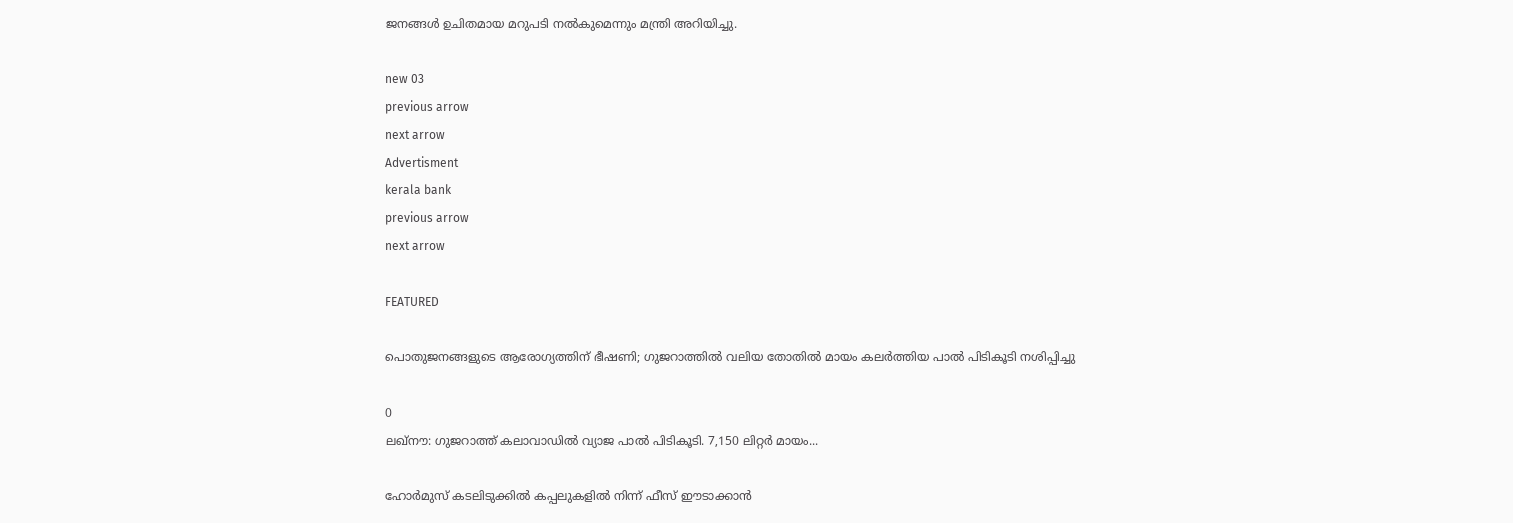ജനങ്ങൾ ഉചിതമായ മറുപടി നൽകുമെന്നും മന്ത്രി അറിയിച്ചു.

new 03
previous arrow
next arrow
Advertisment
kerala bank
previous arrow
next arrow

FEATURED

പൊതുജനങ്ങളുടെ ആരോഗ്യത്തിന് ഭീഷണി; ഗുജറാത്തിൽ വലിയ തോതിൽ മായം കലർത്തിയ പാൽ പിടികൂടി നശിപ്പിച്ചു

0
ലഖ്‌നൗ: ഗുജറാത്ത് കലാവാഡില്‍ വ്യാജ പാല്‍ പിടികൂടി. 7,150 ലിറ്റര്‍ മായം...

ഹോർമുസ് കടലിടുക്കിൽ കപ്പലുകളിൽ നിന്ന് ഫീസ് ഈടാക്കാൻ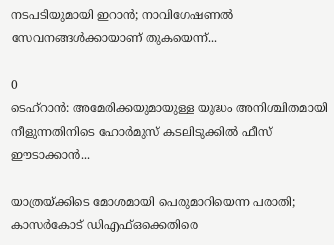നടപടിയുമായി ഇറാൻ; നാവിഗേഷണൽ സേവനങ്ങൾക്കായാണ് തുകയെന്ന്...

0
ടെഹ്റാൻ: അമേരിക്കയുമായുള്ള യുദ്ധം അനിശ്ചിതമായി നീളുന്നതിനിടെ ഹോർമുസ് കടലിടുക്കിൽ ഫീസ് ഈടാക്കാൻ...

യാത്രയ്ക്കിടെ മോശമായി പെരുമാറിയെന്ന പരാതി; കാസർകോട് ഡിഎഫ്ഒക്കെതിരെ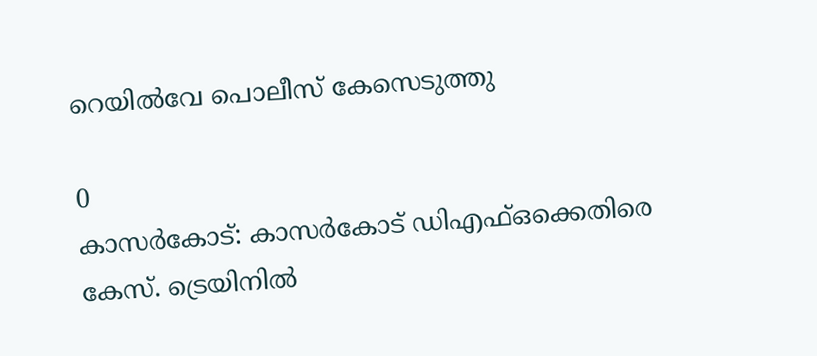റെയിൽവേ പൊലീസ് കേസെടുത്തു

0
കാസര്‍കോട്: കാസര്‍കോട് ഡിഎഫ്ഒക്കെതിരെ കേസ്. ട്രെയിനില്‍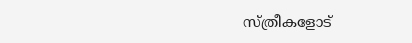സ്ത്രീകളോട്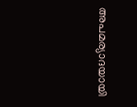അപമര്യാദയായി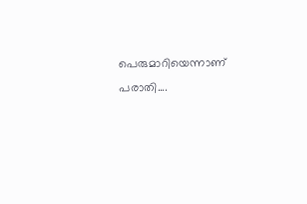പെരുമാറിയെന്നാണ് പരാതി....